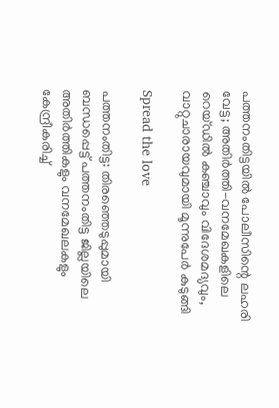പത്തനംതിട്ടയില്‍ പോലീസിന്റെ ലഹരി വേട്ട; അതിര്‍ത്തി-വനമേഖകളിലെ റെയ്ഡില്‍ കഞ്ചാവും വിദേശമദ്യവും, വാറ്റുചാരായവുമായി മൂന്നുപേര്‍ കുടുങ്ങി

Spread the love

പത്തനംതിട്ട: തിരഞ്ഞെടുപ്പുമായി ബന്ധപ്പെട്ട് പത്തനംതിട്ട ജില്ലയിലെ അതിര്‍ത്തികളും വനമേഖലകളും കേന്ദ്രീകരിച്ച്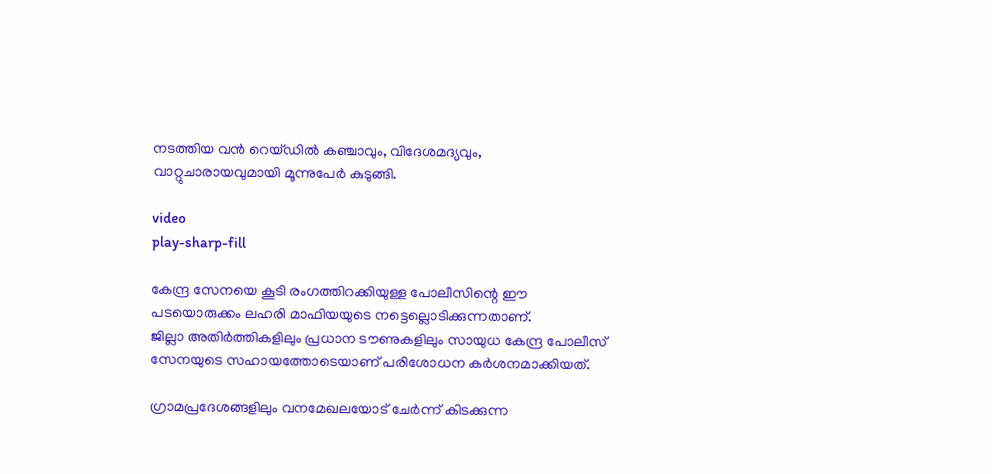നടത്തിയ വന്‍ റെയ്ഡില്‍ കഞ്ചാവും, വിദേശമദ്യവും, വാറ്റുചാരായവുമായി മൂന്നുപേര്‍ കുടുങ്ങി.

video
play-sharp-fill

കേന്ദ്ര സേനയെ കൂടി രംഗത്തിറക്കിയുള്ള പോലീസിന്റെ ഈ പടയൊരുക്കം ലഹരി മാഫിയയുടെ നട്ടെല്ലൊടിക്കുന്നതാണ്.
ജില്ലാ അതിര്‍ത്തികളിലും പ്രധാന ടൗണുകളിലും സായുധ കേന്ദ്ര പോലീസ് സേനയുടെ സഹായത്തോടെയാണ് പരിശോധന കര്‍ശനമാക്കിയത്.

ഗ്രാമപ്രദേശങ്ങളിലും വനമേഖലയോട് ചേര്‍ന്ന് കിടക്കുന്ന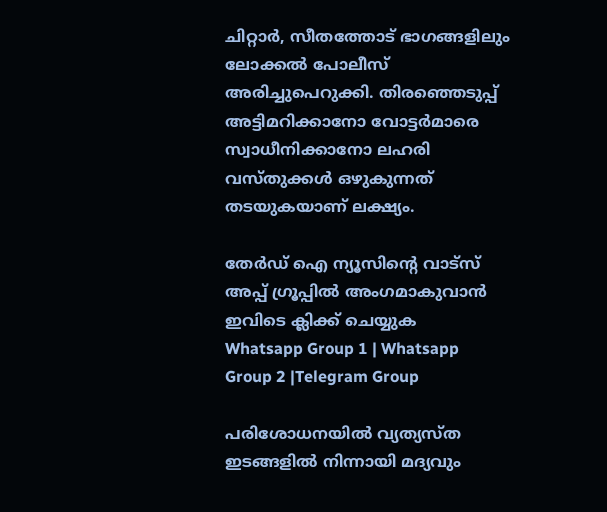ചിറ്റാര്‍, സീതത്തോട് ഭാഗങ്ങളിലും ലോക്കല്‍ പോലീസ് അരിച്ചുപെറുക്കി. തിരഞ്ഞെടുപ്പ് അട്ടിമറിക്കാനോ വോട്ടര്‍മാരെ സ്വാധീനിക്കാനോ ലഹരി വസ്തുക്കള്‍ ഒഴുകുന്നത് തടയുകയാണ് ലക്ഷ്യം.

തേർഡ് ഐ ന്യൂസിന്റെ വാട്സ് അപ്പ് ഗ്രൂപ്പിൽ അംഗമാകുവാൻ ഇവിടെ ക്ലിക്ക് ചെയ്യുക
Whatsapp Group 1 | Whatsapp Group 2 |Telegram Group

പരിശോധനയില്‍ വ്യത്യസ്ത ഇടങ്ങളില്‍ നിന്നായി മദ്യവും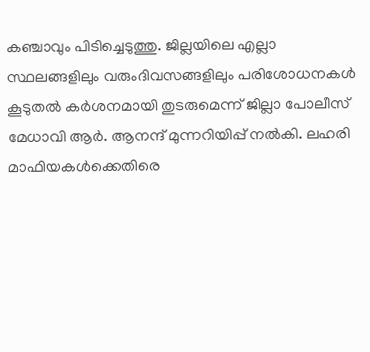കഞ്ചാവും പിടിച്ചെടുത്തു. ജില്ലയിലെ എല്ലാ സ്ഥലങ്ങളിലും വരുംദിവസങ്ങളിലും പരിശോധനകള്‍ കൂടുതല്‍ കര്‍ശനമായി തുടരുമെന്ന് ജില്ലാ പോലീസ് മേധാവി ആര്‍. ആനന്ദ് മുന്നറിയിപ്പ് നല്‍കി. ലഹരി മാഫിയകള്‍ക്കെതിരെ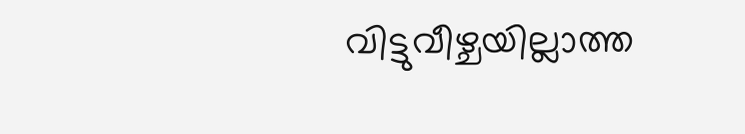വിട്ടുവീഴ്ചയില്ലാത്ത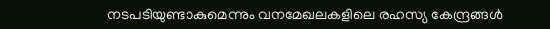നടപടിയുണ്ടാകുമെന്നും വനമേഖലകളിലെ രഹസ്യ കേന്ദ്രങ്ങള്‍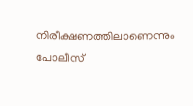നിരീക്ഷണത്തിലാണെന്നും പോലീസ്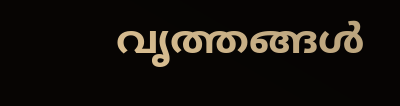വൃത്തങ്ങള്‍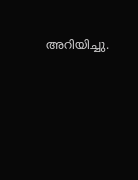അറിയിച്ചു.